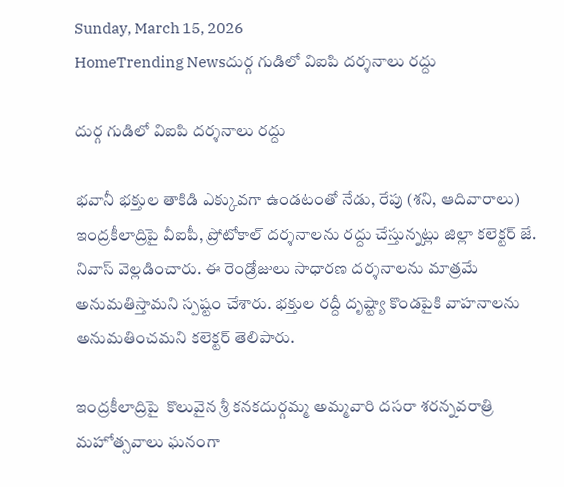Sunday, March 15, 2026
HomeTrending Newsదుర్గ గుడిలో విఐపి దర్శనాలు రద్దు

దుర్గ గుడిలో విఐపి దర్శనాలు రద్దు

భవానీ భక్తుల తాకిడి ఎక్కువగా ఉండటంతో నేడు, రేపు (శని, ఆదివారాలు) ఇంద్రకీలాద్రిపై వీఐపీ, ప్రోటోకాల్‌ దర్శనాలను రద్దు చేస్తున్నట్లు జిల్లా కలెక్టర్ జే. నివాస్ వెల్లడించారు. ఈ రెండ్రోజులు సాధారణ దర్శనాలను మాత్రమే అనుమతిస్తామని స్పష్టం చేశారు. భక్తుల రద్దీ దృష్ట్యా కొండపైకి వాహనాలను అనుమతించమని కలెక్టర్‌ తెలిపారు.

ఇంద్రకీలాద్రిపై  కొలువైన శ్రీ కనకదుర్గమ్మ అమ్మవారి దసరా శరన్నవరాత్రి మహోత్సవాలు ఘనంగా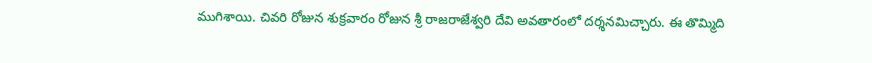ముగిశాయి. చివరి రోజున శుక్రవారం రోజున శ్రీ రాజరాజేశ్వరి దేవి అవతారంలో దర్శనమిచ్చారు. ఈ తొమ్మిది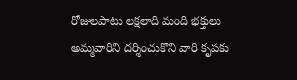రోజులపాటు లక్షలాది మంది భక్తులు అమ్మవారిని దర్శించుకొని వారి కృపకు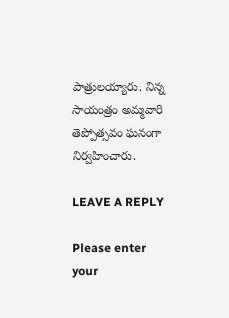పాత్రులయ్యారు. నిన్న సాయంత్రం అమ్మవారి తెప్పోత్సవం ఘనంగా నిర్వహించారు.

LEAVE A REPLY

Please enter your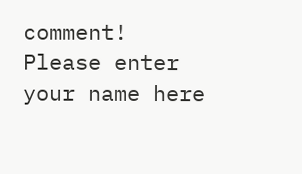comment!
Please enter your name here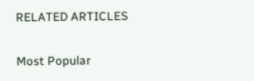RELATED ARTICLES

Most Popular